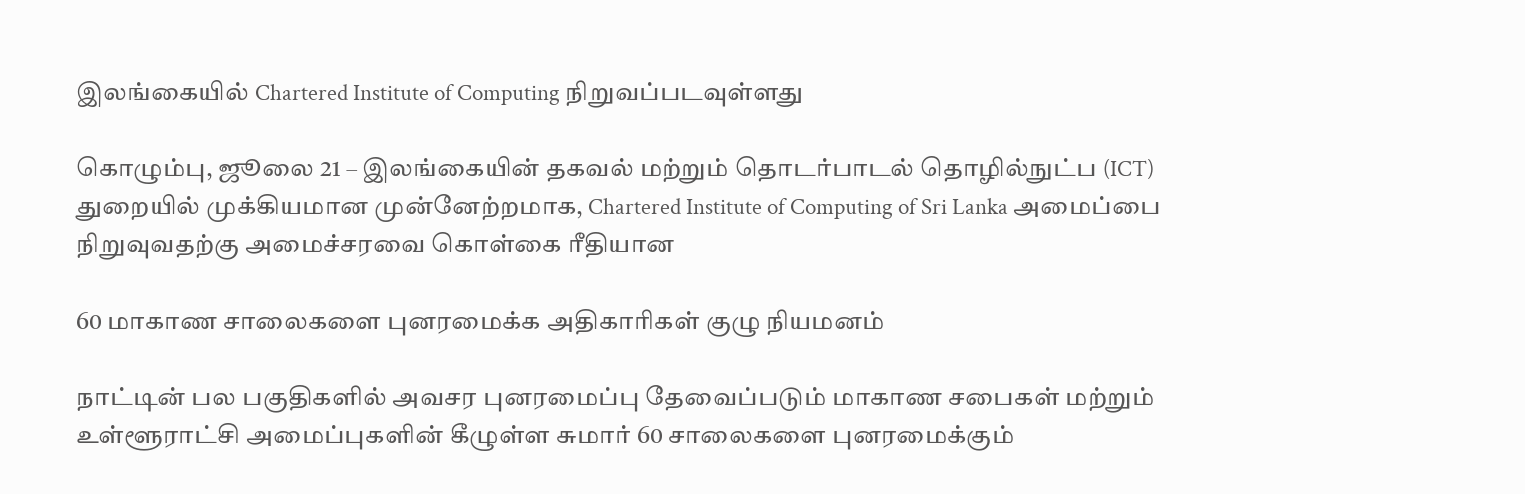இலங்கையில் Chartered Institute of Computing நிறுவப்படவுள்ளது

கொழும்பு, ஜூலை 21 – இலங்கையின் தகவல் மற்றும் தொடர்பாடல் தொழில்நுட்ப (ICT) துறையில் முக்கியமான முன்னேற்றமாக, Chartered Institute of Computing of Sri Lanka அமைப்பை நிறுவுவதற்கு அமைச்சரவை கொள்கை ரீதியான

60 மாகாண சாலைகளை புனரமைக்க அதிகாரிகள் குழு நியமனம்

நாட்டின் பல பகுதிகளில் அவசர புனரமைப்பு தேவைப்படும் மாகாண சபைகள் மற்றும் உள்ளூராட்சி அமைப்புகளின் கீழுள்ள சுமார் 60 சாலைகளை புனரமைக்கும்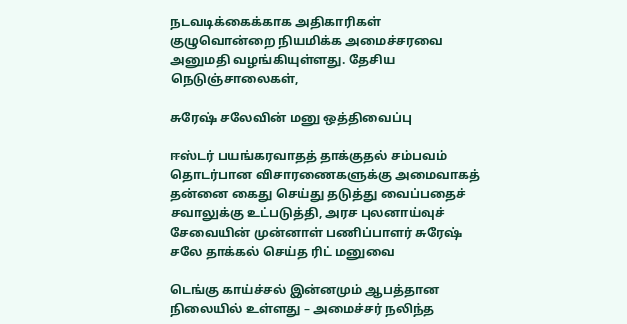நடவடிக்கைக்காக அதிகாரிகள் குழுவொன்றை நியமிக்க அமைச்சரவை அனுமதி வழங்கியுள்ளது. தேசிய நெடுஞ்சாலைகள்,

சுரேஷ் சலேவின் மனு ஒத்திவைப்பு

ஈஸ்டர் பயங்கரவாதத் தாக்குதல் சம்பவம் தொடர்பான விசாரணைகளுக்கு அமைவாகத் தன்னை கைது செய்து தடுத்து வைப்பதைச் சவாலுக்கு உட்படுத்தி, அரச புலனாய்வுச் சேவையின் முன்னாள் பணிப்பாளர் சுரேஷ் சலே தாக்கல் செய்த ரிட் மனுவை

டெங்கு காய்ச்சல் இன்னமும் ஆபத்தான நிலையில் உள்ளது – அமைச்சர் நலிந்த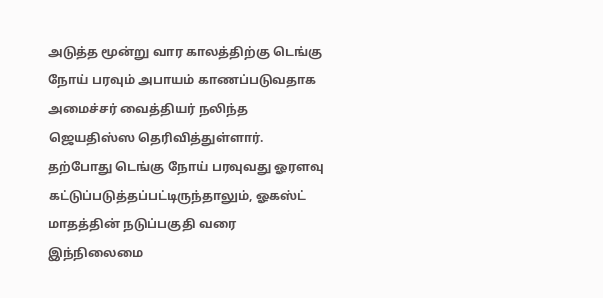அடுத்த மூன்று வார காலத்திற்கு டெங்கு நோய் பரவும் அபாயம் காணப்படுவதாக அமைச்சர் வைத்தியர் நலிந்த ஜெயதிஸ்ஸ தெரிவித்துள்ளார். தற்போது டெங்கு நோய் பரவுவது ஓரளவு கட்டுப்படுத்தப்பட்டிருந்தாலும், ஓகஸ்ட் மாதத்தின் நடுப்பகுதி வரை இந்நிலைமை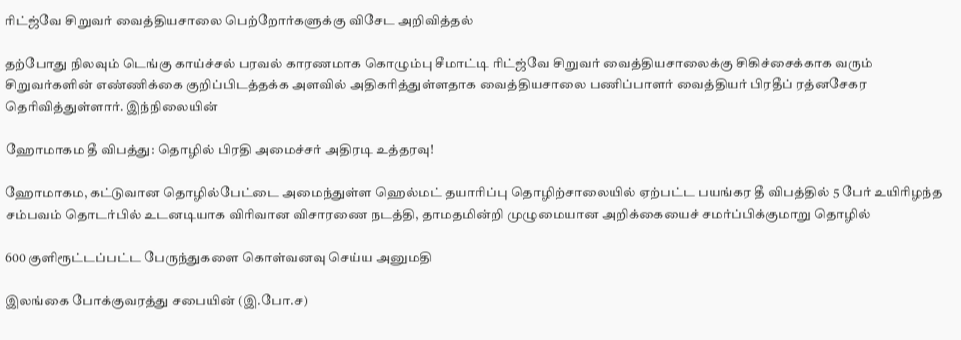ரிட்ஜ்வே சிறுவர் வைத்தியசாலை பெற்றோர்களுக்கு விசேட அறிவித்தல்

தற்போது நிலவும் டெங்கு காய்ச்சல் பரவல் காரணமாக கொழும்பு சீமாட்டி ரிட்ஜ்வே சிறுவர் வைத்தியசாலைக்கு சிகிச்சைக்காக வரும் சிறுவர்களின் எண்ணிக்கை குறிப்பிடத்தக்க அளவில் அதிகரித்துள்ளதாக வைத்தியசாலை பணிப்பாளர் வைத்தியர் பிரதீப் ரத்னசேகர தெரிவித்துள்ளார். இந்நிலையின்

ஹோமாகம தீ விபத்து: தொழில் பிரதி அமைச்சர் அதிரடி உத்தரவு!

ஹோமாகம, கட்டுவான தொழில்பேட்டை அமைந்துள்ள ஹெல்மட் தயாரிப்பு தொழிற்சாலையில் ஏற்பட்ட பயங்கர தீ விபத்தில் 5 பேர் உயிரிழந்த சம்பவம் தொடர்பில் உடனடியாக விரிவான விசாரணை நடத்தி, தாமதமின்றி முழுமையான அறிக்கையைச் சமர்ப்பிக்குமாறு தொழில்

600 குளிரூட்டப்பட்ட பேருந்துகளை கொள்வனவு செய்ய அனுமதி

இலங்கை போக்குவரத்து சபையின் (இ.போ.ச)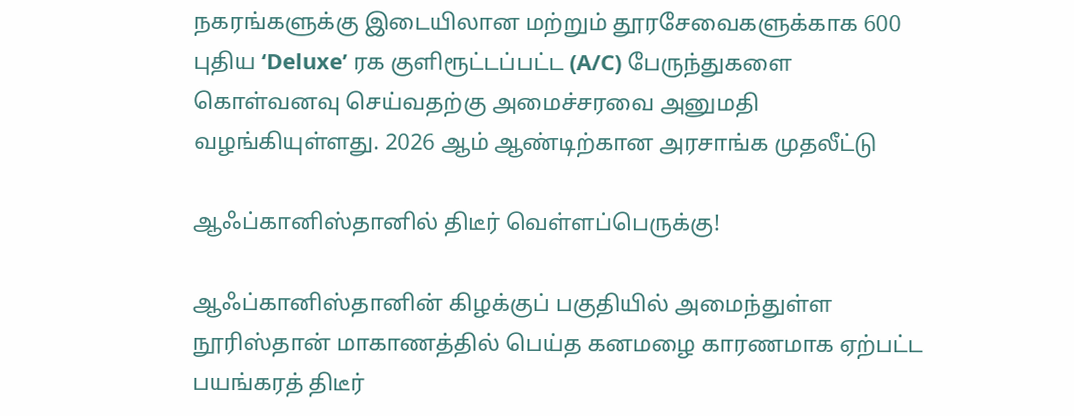நகரங்களுக்கு இடையிலான மற்றும் தூரசேவைகளுக்காக 600 புதிய ‘Deluxe’ ரக குளிரூட்டப்பட்ட (A/C) பேருந்துகளை கொள்வனவு செய்வதற்கு அமைச்சரவை அனுமதி வழங்கியுள்ளது. 2026 ஆம் ஆண்டிற்கான அரசாங்க முதலீட்டு

ஆஃப்கானிஸ்தானில் திடீர் வெள்ளப்பெருக்கு!

ஆஃப்கானிஸ்தானின் கிழக்குப் பகுதியில் அமைந்துள்ள நூரிஸ்தான் மாகாணத்தில் பெய்த கனமழை காரணமாக ஏற்பட்ட பயங்கரத் திடீர்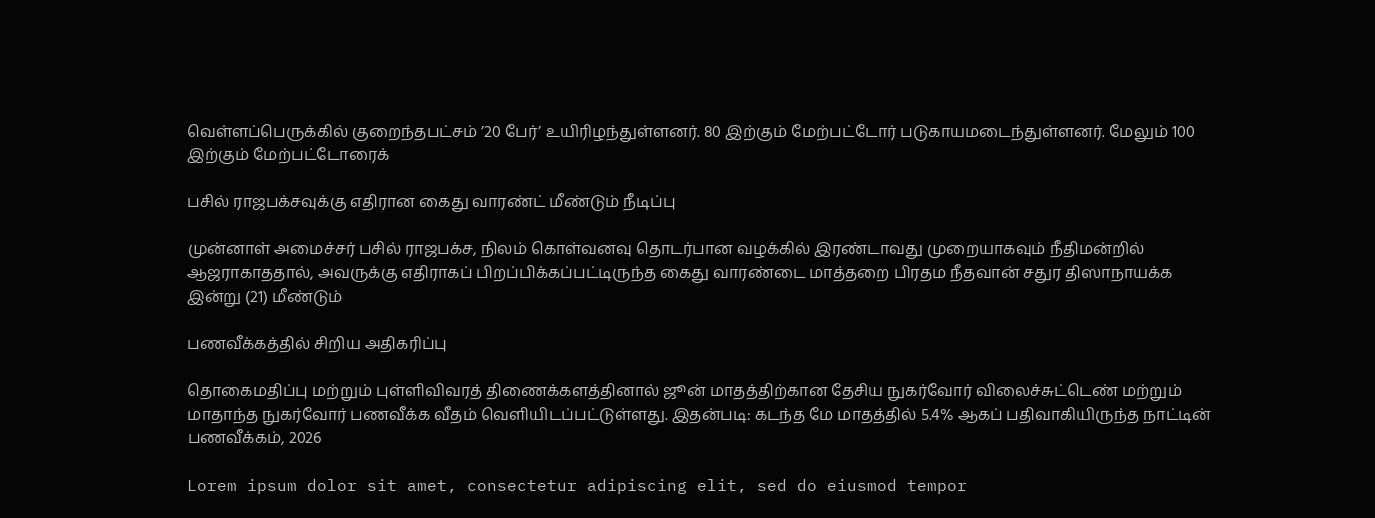வெள்ளப்பெருக்கில் குறைந்தபட்சம் ’20 பேர்’ உயிரிழந்துள்ளனர். 80 இற்கும் மேற்பட்டோர் படுகாயமடைந்துள்ளனர். மேலும் 100 இற்கும் மேற்பட்டோரைக்

பசில் ராஜபக்சவுக்கு எதிரான கைது வாரண்ட் மீண்டும் நீடிப்பு

முன்னாள் அமைச்சர் பசில் ராஜபக்ச, நிலம் கொள்வனவு தொடர்பான வழக்கில் இரண்டாவது முறையாகவும் நீதிமன்றில் ஆஜராகாததால், அவருக்கு எதிராகப் பிறப்பிக்கப்பட்டிருந்த கைது வாரண்டை மாத்தறை பிரதம நீதவான் சதுர திஸாநாயக்க இன்று (21) மீண்டும்

பணவீக்கத்தில் சிறிய அதிகரிப்பு

தொகைமதிப்பு மற்றும் புள்ளிவிவரத் திணைக்களத்தினால் ஜூன் மாதத்திற்கான தேசிய நுகர்வோர் விலைச்சுட்டெண் மற்றும் மாதாந்த நுகர்வோர் பணவீக்க வீதம் வெளியிடப்பட்டுள்ளது. இதன்படி: கடந்த மே மாதத்தில் 5.4% ஆகப் பதிவாகியிருந்த நாட்டின் பணவீக்கம், 2026

Lorem ipsum dolor sit amet, consectetur adipiscing elit, sed do eiusmod tempor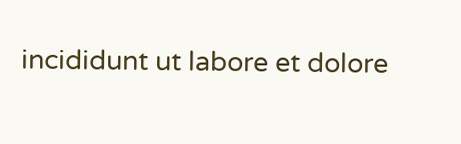incididunt ut labore et dolore